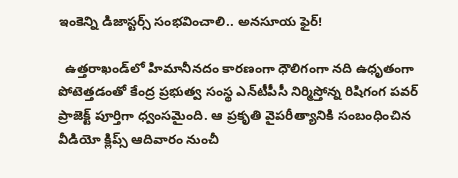ఇంకెన్ని డిజాస్ట‌ర్స్ సంభ‌వించాలి.. అన‌సూయ ఫైర్‌!

  ఉత్త‌రాఖండ్‌లో హిమానీన‌దం కార‌ణంగా ధౌలిగంగా న‌ది ఉధృతంగా పోటెత్త‌డంతో కేంద్ర ప్ర‌భుత్వ సంస్థ ఎన్‌టీపీసీ నిర్మిస్తోన్న రిషిగంగ ప‌వ‌ర్ ప్రాజెక్ట్ పూర్తిగా ధ్వంస‌మైంది. ఆ ప్ర‌కృతి వైప‌రీత్యానికి సంబంధించిన వీడియో క్లిప్స్ ఆదివారం నుంచీ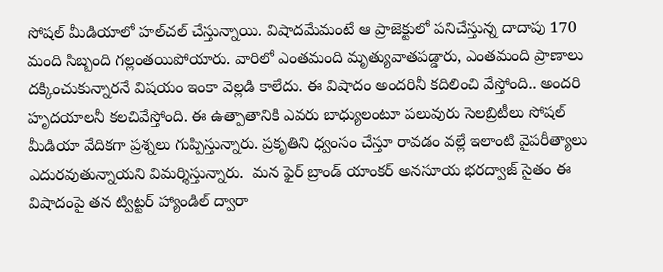సోష‌ల్ మీడియాలో హ‌ల్‌చ‌ల్ చేస్తున్నాయి. విషాద‌మేమంటే ఆ ప్రాజెక్టులో ప‌నిచేస్తున్న దాదాపు 170 మంది సిబ్బంది గ‌ల్లంత‌యిపోయారు. వారిలో ఎంత‌మంది మృత్యువాత‌ప‌డ్డారు, ఎంత‌మంది ప్రాణాలు ద‌క్కించుకున్నార‌నే విష‌యం ఇంకా వెల్ల‌డి కాలేదు. ఈ విషాదం అంద‌రినీ క‌దిలించి వేస్తోంది.. అంద‌రి హృద‌యాల‌నీ క‌ల‌చివేస్తోంది. ఈ ఉత్పాతానికి ఎవ‌రు బాధ్యులంటూ ప‌లువురు సెల‌బ్రిటీలు సోష‌ల్ మీడియా వేదిక‌గా ప్ర‌శ్న‌లు గుప్పిస్తున్నారు. ప్ర‌కృతిని ధ్వంసం చేస్తూ రావ‌డం వ‌ల్లే ఇలాంటి వైప‌రీత్యాలు ఎదుర‌వుతున్నాయ‌ని విమ‌ర్శిస్తున్నారు.  మ‌న ఫైర్ బ్రాండ్ యాంక‌ర్ అన‌సూయ భ‌రద్వాజ్ సైతం ఈ విషాదంపై త‌న ట్విట్ట‌ర్ హ్యాండిల్ ద్వారా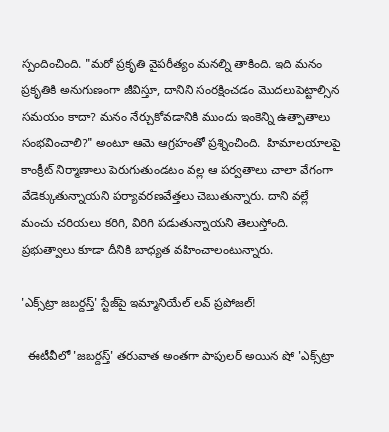స్పందించింది. "మ‌రో ప్ర‌కృతి వైప‌రీత్యం మ‌న‌ల్ని తాకింది. ఇది మ‌నం ప్ర‌కృతికి అనుగుణంగా జీవిస్తూ, దానిని సంర‌క్షించడం మొద‌లుపెట్టాల్సిన స‌మ‌యం కాదా? మ‌నం నేర్చుకోవ‌డానికి ముందు ఇంకెన్ని ఉత్పాతాలు సంభ‌వించాలి?" అంటూ ఆమె ఆగ్ర‌హంతో ప్ర‌శ్నించింది.  హిమాల‌యాల‌పై కాంక్రీట్ నిర్మాణాలు పెరుగుతుండ‌టం వ‌ల్ల ఆ ప‌ర్వ‌తాలు చాలా వేగంగా వేడెక్కుతున్నాయ‌ని పర్యావ‌ర‌ణ‌వేత్త‌లు చెబుతున్నారు. దాని వ‌ల్లే మంచు చ‌రియ‌లు క‌రిగి, విరిగి ప‌డుతున్నాయ‌ని తెలుస్తోంది. ప్ర‌భుత్వాలు కూడా దీనికి బాధ్య‌త వ‌హించాలంటున్నారు.

'ఎక్స్‌ట్రా జ‌బ‌ర్ద‌స్త్' స్టేజ్‌పై ఇమ్మానియేల్ ల‌వ్ ప్ర‌పోజ‌ల్‌!

  ఈటీవీలో 'జ‌బ‌ర్ద‌స్త్' త‌రువాత‌ అంత‌గా పాపుల‌ర్ అయిన షో 'ఎక్స్‌ట్రా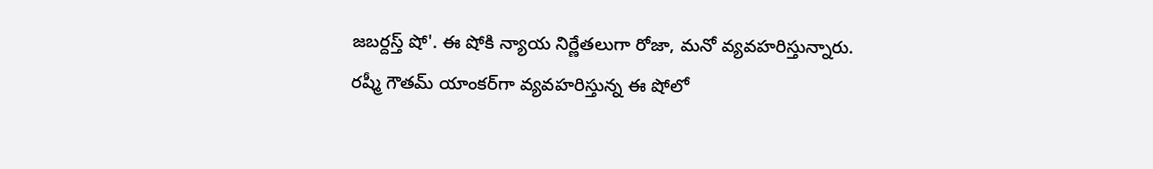జ‌బ‌ర్ద‌స్త్ షో'. ఈ షోకి న్యాయ నిర్ణేత‌లుగా రోజా, మ‌నో వ్య‌వ‌హ‌రిస్తున్నారు. ర‌ష్మీ గౌత‌మ్ యాంక‌ర్‌గా వ్య‌వ‌హ‌రిస్తున్న ఈ షోలో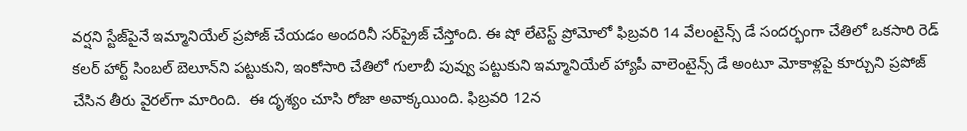వ‌ర్షని స్టేజ్‌పైనే ఇమ్మానియేల్ ప్ర‌పోజ్ చేయ‌డం అంద‌రినీ స‌ర్‌ప్రైజ్ చేస్తోంది. ఈ షో లేటెస్ట్ ప్రోమోలో ఫిబ్ర‌వ‌రి 14 వేలంటైన్స్ డే సంద‌ర్భంగా చేతిలో ఒక‌సారి రెడ్ క‌ల‌ర్ హార్ట్ సింబ‌ల్ బెలూన్‌ని ప‌ట్టుకుని, ఇంకోసారి చేతిలో గులాబీ పువ్వు ప‌ట్టుకుని ఇమ్మానియేల్ హ్యాపీ వాలెంటైన్స్ డే అంటూ మోకాళ్ల‌పై కూర్చుని ప్ర‌పోజ్ చేసిన తీరు వైర‌ల్‌గా మారింది.  ఈ దృశ్యం చూసి రోజా అవాక్క‌యింది. ఫిబ్ర‌వ‌రి 12న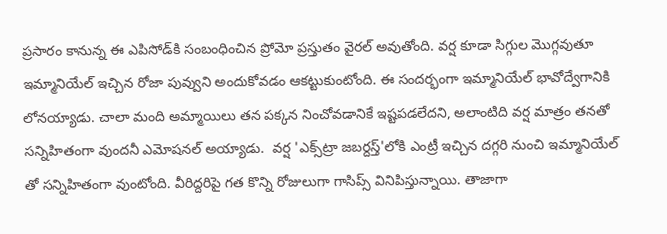ప్ర‌సారం కానున్న ఈ ఎపిసోడ్‌కి సంబంధించిన ప్రోమో ప్ర‌స్తుతం వైర‌ల్ అవుతోంది. వ‌ర్ష కూడా సిగ్గుల మొగ్గ‌వుతూ ఇమ్మానియేల్ ఇచ్చిన‌ రోజా పువ్వుని అందుకోవ‌డం ఆక‌ట్టుకుంటోంది. ఈ సంద‌ర్భంగా ఇమ్మానియేల్ భావోద్వేగానికి లోన‌య్యాడు. చాలా మంది అమ్మాయిలు త‌న ప‌క్క‌న నించోవ‌డానికే ఇష్ట‌ప‌డ‌లేద‌ని, అలాంటిది వ‌ర్ష మాత్రం త‌న‌తో స‌న్నిహితంగా వుంద‌నీ ఎమోష‌న‌ల్ అయ్యాడు.  వ‌ర్ష 'ఎక్స్‌ట్రా జ‌బ‌ర్ద‌స్త్'లోకి ఎంట్రీ ఇచ్చిన ద‌గ్గ‌రి నుంచి ఇమ్మానియేల్ తో స‌న్నిహితంగా వుంటోంది. వీరిద్ద‌రిపై గ‌త కొన్ని రోజులుగా గాసిప్స్ వినిపిస్తున్నాయి. తాజాగా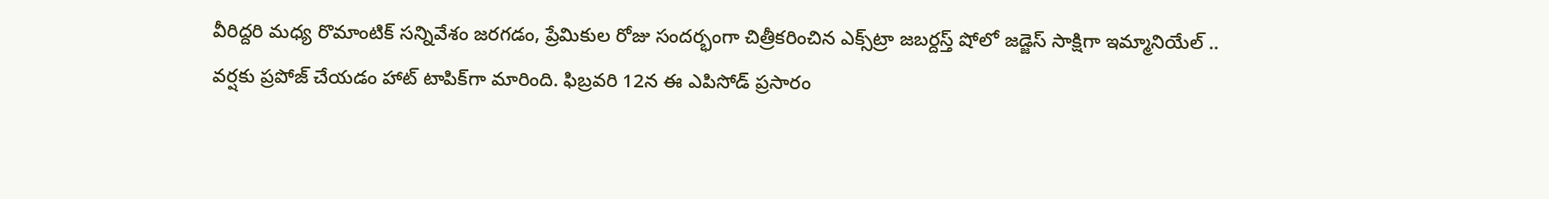వీరిద్ద‌రి మ‌ధ్య రొమాంటిక్ స‌న్నివేశం జ‌ర‌గ‌డం, ప్రేమికుల రోజు సంద‌ర్భంగా చిత్రీక‌రించిన ఎక్స్‌ట్రా జ‌బ‌ర్ద‌స్త్ షోలో జ‌డ్జెస్ సాక్షిగా ఇమ్మానియేల్ .. వ‌ర్ష‌కు ప్ర‌పోజ్ చేయ‌డం హాట్ టాపిక్‌గా మారింది. ఫిబ్ర‌వ‌రి 12న ఈ ఎపిసోడ్ ప్ర‌సారం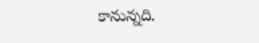కానున్న‌ది.